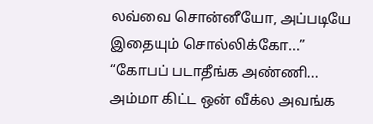லவ்வை சொன்னீயோ, அப்படியே இதையும் சொல்லிக்கோ...”
“கோபப் படாதீங்க அண்ணி... அம்மா கிட்ட ஒன் வீக்ல அவங்க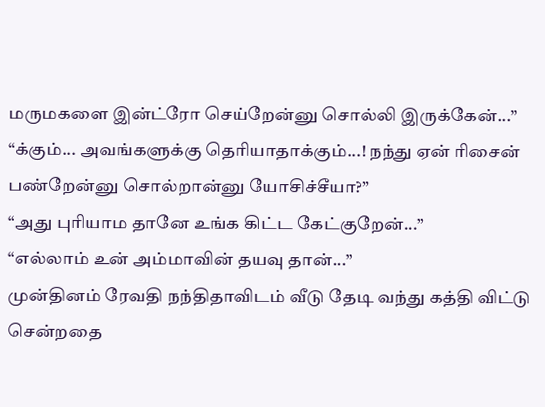மருமகளை இன்ட்ரோ செய்றேன்னு சொல்லி இருக்கேன்...”
“க்கும்... அவங்களுக்கு தெரியாதாக்கும்...! நந்து ஏன் ரிசைன் பண்றேன்னு சொல்றான்னு யோசிச்சீயா?”
“அது புரியாம தானே உங்க கிட்ட கேட்குறேன்...”
“எல்லாம் உன் அம்மாவின் தயவு தான்...”
முன்தினம் ரேவதி நந்திதாவிடம் வீடு தேடி வந்து கத்தி விட்டு சென்றதை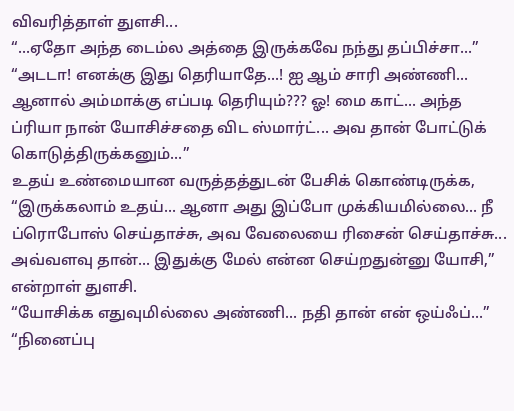விவரித்தாள் துளசி...
“...ஏதோ அந்த டைம்ல அத்தை இருக்கவே நந்து தப்பிச்சா...”
“அடடா! எனக்கு இது தெரியாதே...! ஐ ஆம் சாரி அண்ணி... ஆனால் அம்மாக்கு எப்படி தெரியும்??? ஓ! மை காட்... அந்த ப்ரியா நான் யோசிச்சதை விட ஸ்மார்ட்... அவ தான் போட்டுக் கொடுத்திருக்கனும்...”
உதய் உண்மையான வருத்தத்துடன் பேசிக் கொண்டிருக்க, “இருக்கலாம் உதய்... ஆனா அது இப்போ முக்கியமில்லை... நீ ப்ரொபோஸ் செய்தாச்சு, அவ வேலையை ரிசைன் செய்தாச்சு... அவ்வளவு தான்... இதுக்கு மேல் என்ன செய்றதுன்னு யோசி,” என்றாள் துளசி.
“யோசிக்க எதுவுமில்லை அண்ணி... நதி தான் என் ஒய்ஃப்...”
“நினைப்பு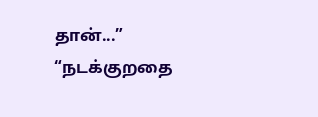தான்...”
“நடக்குறதை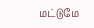மட்டுமே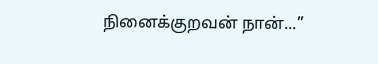நினைக்குறவன் நான்...”